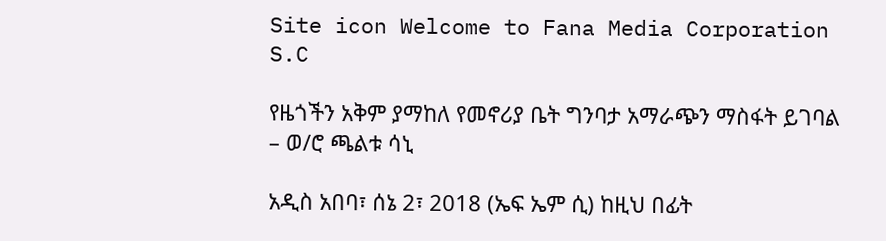Site icon Welcome to Fana Media Corporation S.C

የዜጎችን አቅም ያማከለ የመኖሪያ ቤት ግንባታ አማራጭን ማስፋት ይገባል – ወ/ሮ ጫልቱ ሳኒ

አዲስ አበባ፣ ሰኔ 2፣ 2018 (ኤፍ ኤም ሲ) ከዚህ በፊት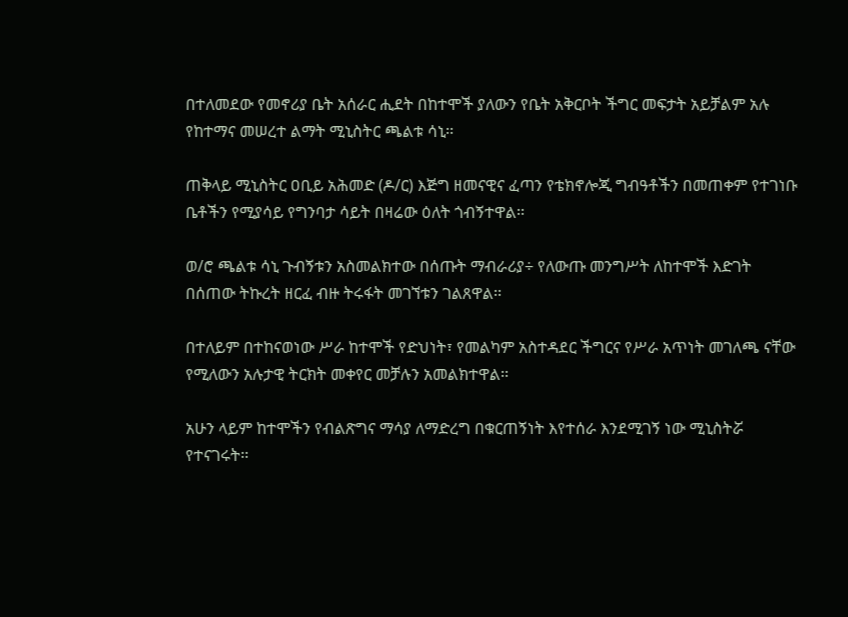በተለመደው የመኖሪያ ቤት አሰራር ሒደት በከተሞች ያለውን የቤት አቅርቦት ችግር መፍታት አይቻልም አሉ የከተማና መሠረተ ልማት ሚኒስትር ጫልቱ ሳኒ፡፡

ጠቅላይ ሚኒስትር ዐቢይ አሕመድ (ዶ/ር) እጅግ ዘመናዊና ፈጣን የቴክኖሎጂ ግብዓቶችን በመጠቀም የተገነቡ ቤቶችን የሚያሳይ የግንባታ ሳይት በዛሬው ዕለት ጎብኝተዋል፡፡

ወ/ሮ ጫልቱ ሳኒ ጉብኝቱን አስመልክተው በሰጡት ማብራሪያ÷ የለውጡ መንግሥት ለከተሞች እድገት በሰጠው ትኩረት ዘርፈ ብዙ ትሩፋት መገኘቱን ገልጸዋል፡፡

በተለይም በተከናወነው ሥራ ከተሞች የድህነት፣ የመልካም አስተዳደር ችግርና የሥራ አጥነት መገለጫ ናቸው የሚለውን አሉታዊ ትርክት መቀየር መቻሉን አመልክተዋል፡፡

አሁን ላይም ከተሞችን የብልጽግና ማሳያ ለማድረግ በቁርጠኝነት እየተሰራ እንደሚገኝ ነው ሚኒስትሯ የተናገሩት፡፡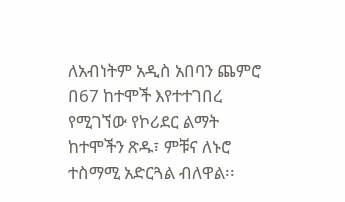ለአብነትም አዲስ አበባን ጨምሮ በ67 ከተሞች እየተተገበረ የሚገኘው የኮሪደር ልማት ከተሞችን ጽዱ፣ ምቹና ለኑሮ ተስማሚ አድርጓል ብለዋል፡፡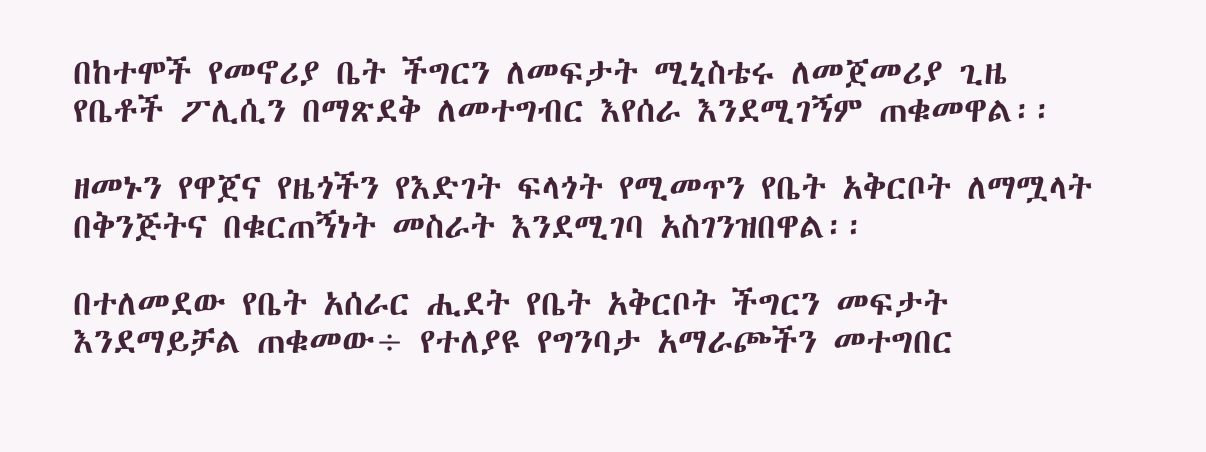በከተሞች የመኖሪያ ቤት ችግርን ለመፍታት ሚኒስቴሩ ለመጀመሪያ ጊዜ የቤቶች ፖሊሲን በማጽደቅ ለመተግብር እየሰራ እንደሚገኝም ጠቁመዋል፡፡

ዘመኑን የዋጀና የዜጎችን የእድገት ፍላጎት የሚመጥን የቤት አቅርቦት ለማሟላት በቅንጅትና በቁርጠኝነት መስራት እንደሚገባ አስገንዝበዋል፡፡

በተለመደው የቤት አሰራር ሒደት የቤት አቅርቦት ችግርን መፍታት እንደማይቻል ጠቁመው÷ የተለያዩ የግንባታ አማራጮችን መተግበር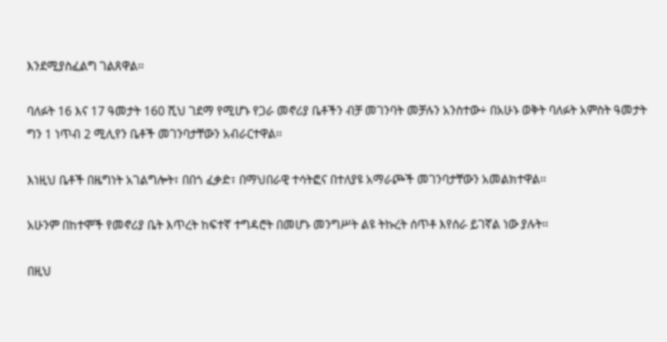እንደሚያስፈልግ ገልጸዋል፡፡

ባለፉት 16 እና 17 ዓመታት 160 ሺህ ገደማ የሚሆኑ የጋራ መኖሪያ ቤቶችን ብቻ መገንባት መቻሉን አንስተው÷ በአሁኑ ወቅት ባለፉት አምስት ዓመታት ግን 1 ነጥብ 2 ሚሊየን ቤቶች መገንባታቸውን አብራርተዋል፡፡

እነዚህ ቤቶች በዜግነት አገልግሎት፣ በበጎ ፈቃድ፣ በማህበራዊ ተሳትፎና በተለያዩ አማራጮች መገንባታቸውን አመልክተዋል፡፡

አሁንም በከተሞች የመኖሪያ ቤት እጥረት ከፍተኛ ተግዳሮት በመሆኑ መንግሥት ልዩ ትኩረት ሰጥቶ እየሰራ ይገኛል ነው ያሉት፡፡

በዚህ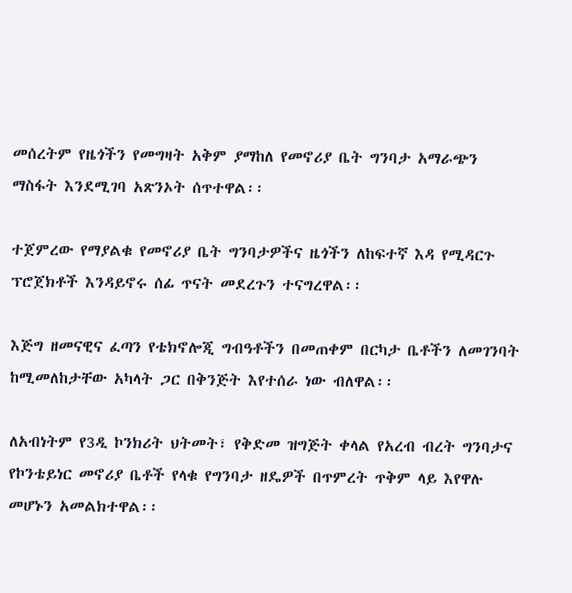መሰረትም የዜጎችን የመግዛት አቅም ያማከለ የመኖሪያ ቤት ግንባታ አማራጭን ማስፋት እንደሚገባ አጽንኦት ሰጥተዋል፡፡

ተጀምረው የማያልቁ የመኖሪያ ቤት ግንባታዎችና ዜጎችን ለከፍተኛ እዳ የሚዳርጉ ፕሮጀክቶች እንዳይኖሩ ሰፊ ጥናት መደረጉን ተናግረዋል፡፡

እጅግ ዘመናዊና ፈጣን የቴክኖሎጂ ግብዓቶችን በመጠቀም በርካታ ቤቶችን ለመገንባት ከሚመለከታቸው አካላት ጋር በቅንጅት እየተሰራ ነው ብለዋል፡፡

ለአብነትም የ3ዲ ኮንክሪት ህትመት፣ የቅድመ ዝግጅት ቀላል የአረብ ብረት ግንባታና የኮንቴይነር መኖሪያ ቤቶች የላቁ የግንባታ ዘዴዎች በጥምረት ጥቅም ላይ እየዋሉ መሆኑን አመልክተዋል፡፡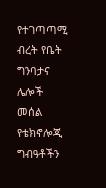የተገጣጣሚ ብረት የቤት ግንባታና ሌሎች መሰል የቴክኖሎጂ ግብዓቶችን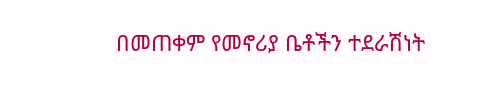በመጠቀም የመኖሪያ ቤቶችን ተደራሽነት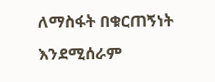ለማስፋት በቁርጠኝነት እንደሚሰራም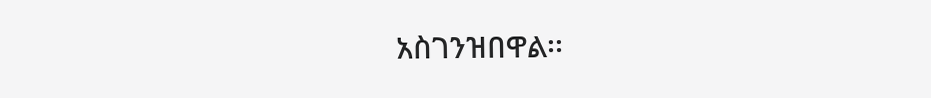አስገንዝበዋል፡፡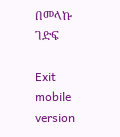በመላኩ ገድፍ

Exit mobile version